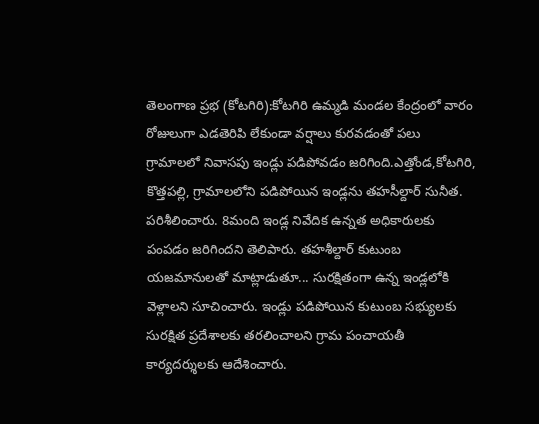తెలంగాణ ప్రభ (కోటగిరి):కోటగిరి ఉమ్మడి మండల కేంద్రంలో వారం రోజులుగా ఎడతెరిపి లేకుండా వర్షాలు కురవడంతో పలు గ్రామాలలో నివాసపు ఇండ్లు పడిపోవడం జరిగింది.ఎత్తోండ,కోటగిరి,
కొత్తపల్లి, గ్రామాలలోని పడిపోయిన ఇండ్లను తహసీల్దార్ సునీత. పరిశీలించారు. 8మంది ఇండ్ల నివేదిక ఉన్నత అధికారులకు పంపడం జరిగిందని తెలిపారు. తహశీల్దార్ కుటుంబ యజమానులతో మాట్లాడుతూ... సురక్షితంగా ఉన్న ఇండ్లలోకి వెళ్లాలని సూచించారు. ఇండ్లు పడిపోయిన కుటుంబ సభ్యులకు సురక్షిత ప్రదేశాలకు తరలించాలని గ్రామ పంచాయతీ కార్యదర్శులకు ఆదేశించారు.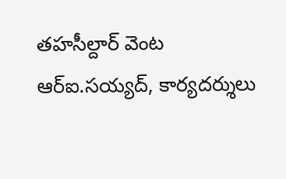తహసీల్దార్ వెంట ఆర్ఐ.సయ్యద్, కార్యదర్శులు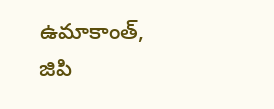ఉమాకాంత్, జిపి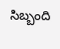సిబ్బంది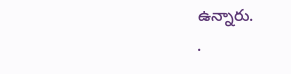ఉన్నారు.
.